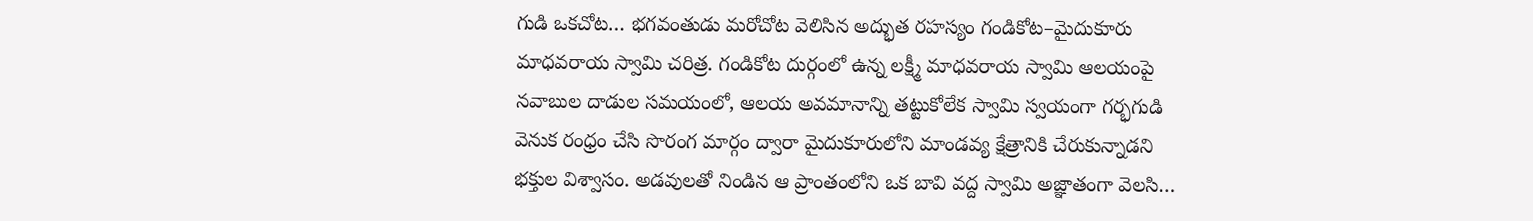గుడి ఒకచోట… భగవంతుడు మరోచోట వెలిసిన అద్భుత రహస్యం గండికోట–మైదుకూరు మాధవరాయ స్వామి చరిత్ర. గండికోట దుర్గంలో ఉన్న లక్ష్మీ మాధవరాయ స్వామి ఆలయంపై నవాబుల దాడుల సమయంలో, ఆలయ అవమానాన్ని తట్టుకోలేక స్వామి స్వయంగా గర్భగుడి వెనుక రంధ్రం చేసి సొరంగ మార్గం ద్వారా మైదుకూరులోని మాండవ్య క్షేత్రానికి చేరుకున్నాడని భక్తుల విశ్వాసం. అడవులతో నిండిన ఆ ప్రాంతంలోని ఒక బావి వద్ద స్వామి అజ్ఞాతంగా వెలసి…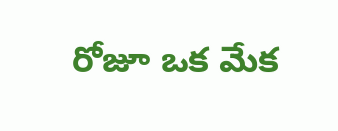రోజూ ఒక మేక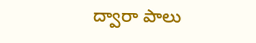ద్వారా పాలు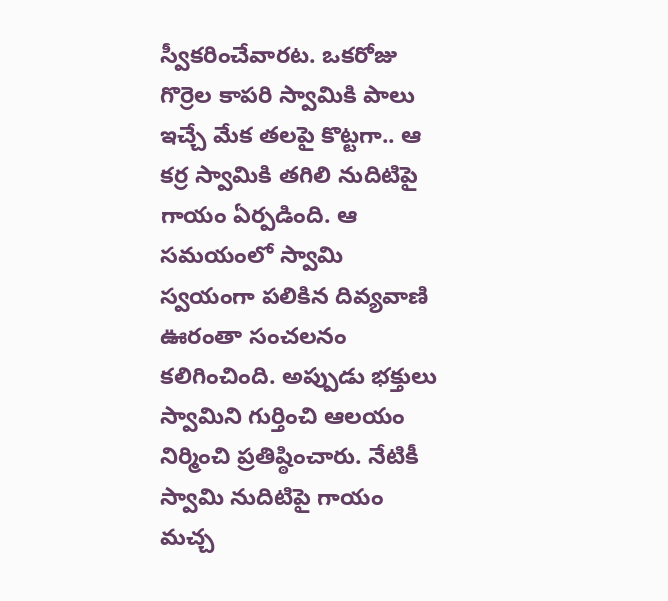స్వీకరించేవారట. ఒకరోజు గొర్రెల కాపరి స్వామికి పాలు ఇచ్చే మేక తలపై కొట్టగా.. ఆ కర్ర స్వామికి తగిలి నుదిటిపై గాయం ఏర్పడింది. ఆ సమయంలో స్వామి స్వయంగా పలికిన దివ్యవాణి ఊరంతా సంచలనం కలిగించింది. అప్పుడు భక్తులు స్వామిని గుర్తించి ఆలయం నిర్మించి ప్రతిష్ఠించారు. నేటికీ స్వామి నుదిటిపై గాయం మచ్చ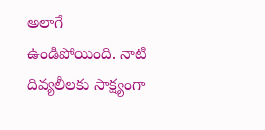అలాగే ఉండిపోయింది. నాటి దివ్యలీలకు సాక్ష్యంగా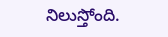నిలుస్తోంది.